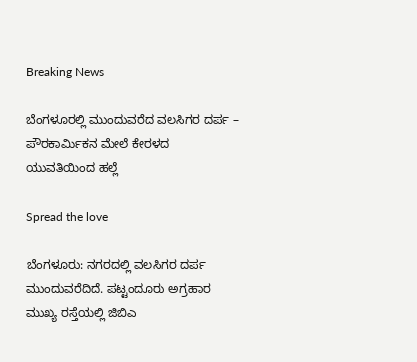Breaking News

ಬೆಂಗಳೂರಲ್ಲಿ ಮುಂದುವರೆದ ವಲಸಿಗರ ದರ್ಪ – ಪೌರಕಾರ್ಮಿಕನ ಮೇಲೆ ಕೇರಳದ ಯುವತಿಯಿಂದ ಹಲ್ಲೆ

Spread the love

ಬೆಂಗಳೂರು: ನಗರದಲ್ಲಿ ವಲಸಿಗರ ದರ್ಪ ಮುಂದುವರೆದಿದೆ. ಪಟ್ಟಂದೂರು ಅಗ್ರಹಾರ ಮುಖ್ಯ ರಸ್ತೆಯಲ್ಲಿ ಜಿಬಿಎ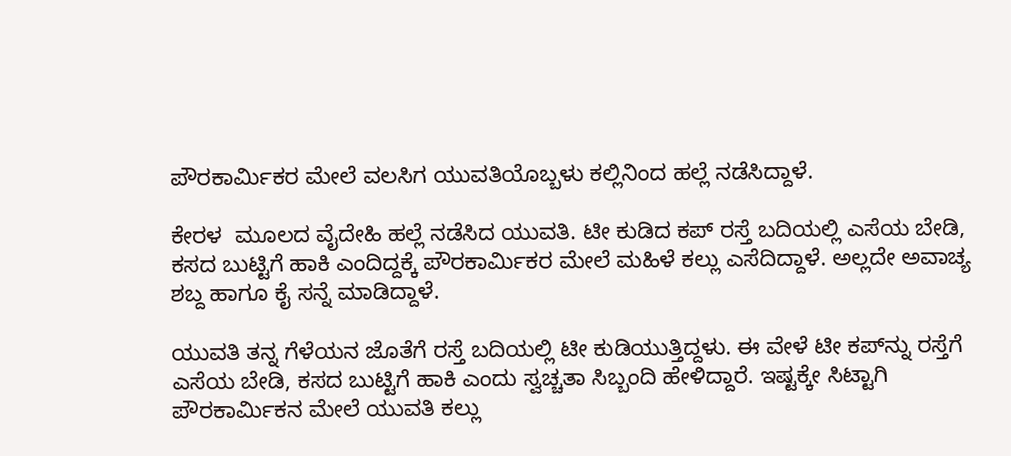ಪೌರಕಾರ್ಮಿಕರ ಮೇಲೆ ವಲಸಿಗ ಯುವತಿಯೊಬ್ಬಳು ಕಲ್ಲಿನಿಂದ ಹಲ್ಲೆ ನಡೆಸಿದ್ದಾಳೆ.

ಕೇರಳ  ಮೂಲದ ವೈದೇಹಿ ಹಲ್ಲೆ ನಡೆಸಿದ ಯುವತಿ. ಟೀ ಕುಡಿದ ಕಪ್ ರಸ್ತೆ ಬದಿಯಲ್ಲಿ ಎಸೆಯ ಬೇಡಿ, ಕಸದ ಬುಟ್ಟಿಗೆ ಹಾಕಿ ಎಂದಿದ್ದಕ್ಕೆ ಪೌರಕಾರ್ಮಿಕರ ಮೇಲೆ ಮಹಿಳೆ ಕಲ್ಲು ಎಸೆದಿದ್ದಾಳೆ. ಅಲ್ಲದೇ ಅವಾಚ್ಯ ಶಬ್ದ ಹಾಗೂ ಕೈ ಸನ್ನೆ ಮಾಡಿದ್ದಾಳೆ.

ಯುವತಿ ತನ್ನ ಗೆಳೆಯನ ಜೊತೆಗೆ ರಸ್ತೆ ಬದಿಯಲ್ಲಿ ಟೀ ಕುಡಿಯುತ್ತಿದ್ದಳು. ಈ ವೇಳೆ ಟೀ ಕಪ್‌ನ್ನು ರಸ್ತೆಗೆ ಎಸೆಯ ಬೇಡಿ, ಕಸದ ಬುಟ್ಟಿಗೆ ಹಾಕಿ ಎಂದು ಸ್ವಚ್ಚತಾ ಸಿಬ್ಬಂದಿ ಹೇಳಿದ್ದಾರೆ. ಇಷ್ಟಕ್ಕೇ ಸಿಟ್ಟಾಗಿ ಪೌರಕಾರ್ಮಿಕನ ಮೇಲೆ ಯುವತಿ ಕಲ್ಲು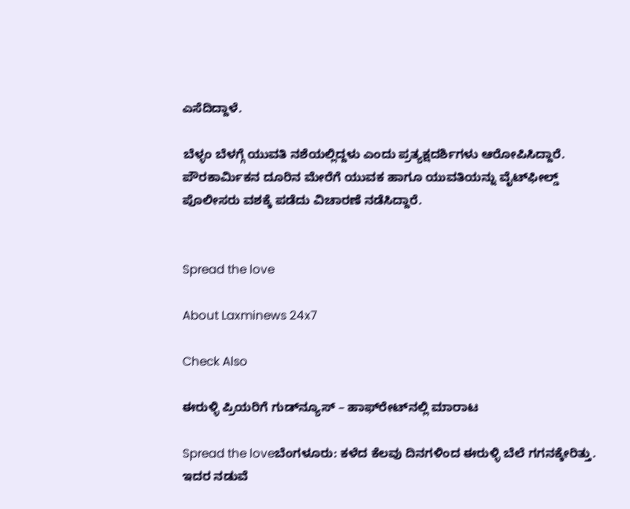ಎಸೆದಿದ್ದಾಳೆ.

ಬೆಳ್ಳಂ ಬೆಳಗ್ಗೆ ಯುವತಿ ನಶೆಯಲ್ಲಿದ್ದಳು ಎಂದು ಪ್ರತ್ಯಕ್ಷದರ್ಶಿಗಳು ಆರೋಪಿಸಿದ್ದಾರೆ. ಪೌರಕಾರ್ಮಿಕನ ದೂರಿನ ಮೇರೆಗೆ ಯುವಕ ಹಾಗೂ ಯುವತಿಯನ್ನು ವೈಟ್‌ಫೀಲ್ಡ್‌ ಪೊಲೀಸರು ವಶಕ್ಕೆ ಪಡೆದು ವಿಚಾರಣೆ ನಡೆಸಿದ್ದಾರೆ.


Spread the love

About Laxminews 24x7

Check Also

ಈರುಳ್ಳಿ ಪ್ರಿಯರಿಗೆ ಗುಡ್‌ನ್ಯೂಸ್ – ಹಾಫ್‌ರೇಟ್‌ನಲ್ಲಿ ಮಾರಾಟ

Spread the loveಬೆಂಗಳೂರು: ಕಳೆದ ಕೆಲವು ದಿನಗಳಿಂದ ಈರುಳ್ಳಿ ಬೆಲೆ ಗಗನಕ್ಕೇರಿತ್ತು. ಇದರ ನಡುವೆ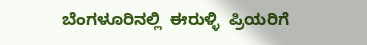ಬೆಂಗಳೂರಿನಲ್ಲಿ  ಈರುಳ್ಳಿ  ಪ್ರಿಯರಿಗೆ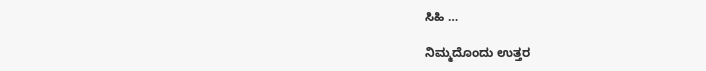ಸಿಹಿ …

ನಿಮ್ಮದೊಂದು ಉತ್ತರ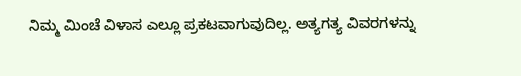ನಿಮ್ಮ ಮಿಂಚೆ ವಿಳಾಸ ಎಲ್ಲೂ ಪ್ರಕಟವಾಗುವುದಿಲ್ಲ. ಅತ್ಯಗತ್ಯ ವಿವರಗಳನ್ನು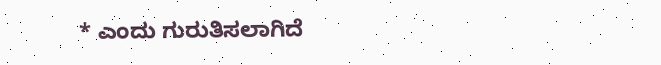* ಎಂದು ಗುರುತಿಸಲಾಗಿದೆ